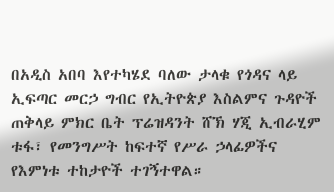በአዲስ አበባ እየተካሄደ ባለው ታላቁ የጎዳና ላይ ኢፍጣር መርኃ ግብር የኢትዮጵያ እስልምና ጉዳዮች ጠቅላይ ምክር ቤት ፕሬዝዳንት ሸኽ ሃጂ ኢብራሂም ቱፋ፣ የመንግሥት ከፍተኛ የሥራ ኃላፊዎችና የእምነቱ ተከታዮች ተገኝተዋል።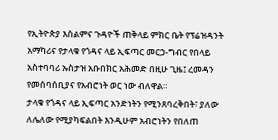የኢትዮጵያ እስልምና ጉዳዮች ጠቅላይ ምክር ቤት የፕሬዝዳንት አማካሪና የታላቁ የጎዳና ላይ ኢፍጣር መርኃ-ግብር የበላይ አስተባባሪ ኡስታዝ አቡበክር አሕመድ በዚሁ ጊዜ፤ ረመዳን የመሰባሰቢያና የአብሮነት ወር ነው ብለዋል።
ታላቁ የጎዳና ላይ ኢፍጣር አንድነትን የሚንጸባረቅበት፣ ያለው ለሌለው የሚያካፍልበት እንዲሁም አብሮነትን የበለጠ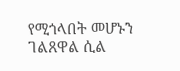የሚጎላበት መሆኑን ገልጸዋል ሲል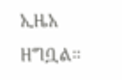ኢዜአ ዘግቧል።